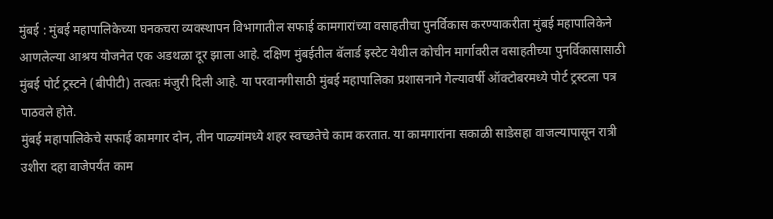मुंबई : मुंबई महापालिकेच्या घनकचरा व्यवस्थापन विभागातील सफाई कामगारांच्या वसाहतीचा पुनर्विकास करण्याकरीता मुंबई महापालिकेने आणलेल्या आश्रय योजनेत एक अडथळा दूर झाला आहे. दक्षिण मुंबईतील बॅलार्ड इस्टेट येथील कोचीन मार्गावरील वसाहतीच्या पुनर्विकासासाठी मुंबई पोर्ट ट्रस्टने (बीपीटी) तत्वतः मंजुरी दिली आहे. या परवानगीसाठी मुंबई महापालिका प्रशासनाने गेल्यावर्षी ऑक्टोबरमध्ये पोर्ट ट्रस्टला पत्र पाठवले होते.
मुंबई महापालिकेचे सफाई कामगार दोन, तीन पाळ्यांमध्ये शहर स्वच्छतेचे काम करतात. या कामगारांना सकाळी साडेसहा वाजल्यापासून रात्री उशीरा दहा वाजेपर्यंत काम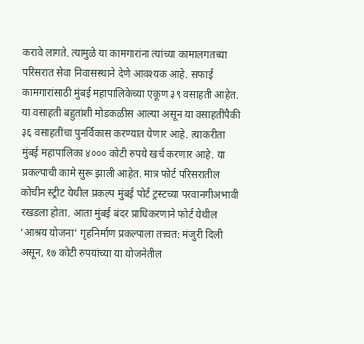करावे लागते. त्यामुळे या कामगारांना त्यांच्या कामालगतच्या परिसरात सेवा निवासस्थाने देणे आवश्यक आहे. सफाई कामगारांसाठी मुंबई महापालिकेच्या एकूण ३९ वसाहती आहेत. या वसाहती बहुतांशी मोडकळीस आल्या असून या वसाहतींपैकी ३६ वसाहतींचा पुनर्विकास करण्यात येणार आहे. त्याकरीता मुंबई महापालिका ४००० कोटी रुपये खर्च करणार आहे. या प्रकल्पाची कामे सुरू झाली आहेत. मात्र फोर्ट परिसरातील कोचीन स्ट्रीट येथील प्रकल्प मुंबई पोर्ट ट्रस्टच्या परवानगीअभावी रखडला होता. आता मुंबई बंदर प्राधिकरणाने फोर्ट येथील ‘आश्रय योजना’ गृहनिर्माण प्रकल्पाला तत्त्वत: मंजुरी दिली असून, १७ कोटी रुपयांच्या या योजनेतील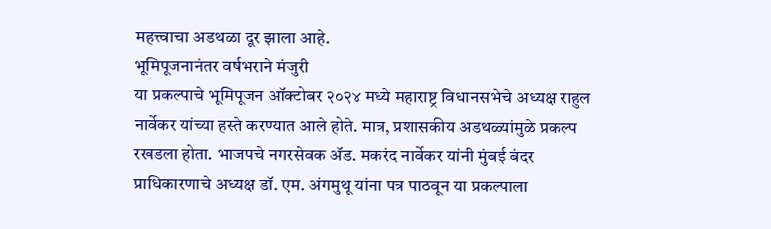महत्त्वाचा अडथळा दूर झाला आहे.
भूमिपूजनानंतर वर्षभराने मंजुरी
या प्रकल्पाचे भूमिपूजन ऑक्टोबर २०२४ मध्ये महाराष्ट्र विधानसभेचे अध्यक्ष राहुल नार्वेकर यांच्या हस्ते करण्यात आले होते. मात्र, प्रशासकीय अडथळ्यांमुळे प्रकल्प रखडला होता. भाजपचे नगरसेवक ॲड. मकरंद नार्वेकर यांनी मुंबई बंदर प्राधिकारणाचे अध्यक्ष डॉ. एम. अंगमुथू यांना पत्र पाठवून या प्रकल्पाला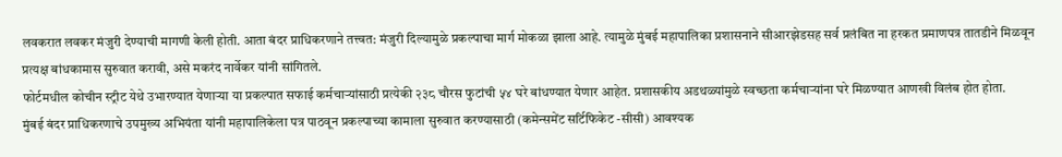लवकरात लवकर मंजुरी देण्याची मागणी केली होती. आता बंदर प्राधिकरणाने तत्त्वत: मंजुरी दिल्यामुळे प्रकल्पाचा मार्ग मोकळा झाला आहे. त्यामुळे मुंबई महापालिका प्रशासनाने सीआरझेडसह सर्व प्रलंबित ना हरकत प्रमाणपत्र तातडीने मिळवून प्रत्यक्ष बांधकामास सुरुवात करावी, असे मकरंद नार्वेकर यांनी सांगितले.
फोर्टमधील कोचीन स्ट्रीट येथे उभारण्यात येणाऱ्या या प्रकल्पात सफाई कर्मचाऱ्यांसाठी प्रत्येकी २३८ चौरस फुटांची ५४ घरे बांधण्यात येणार आहेत. प्रशासकीय अडथळ्यांमुळे स्वच्छता कर्मचाऱ्यांना घरे मिळण्यात आणखी विलंब होत होता.
मुंबई बंदर प्राधिकरणाचे उपमुख्य अभियंता यांनी महापालिकेला पत्र पाठवून प्रकल्पाच्या कामाला सुरुवात करण्यासाठी (कमेन्समेंट सर्टिफिकेट -सीसी) आवश्यक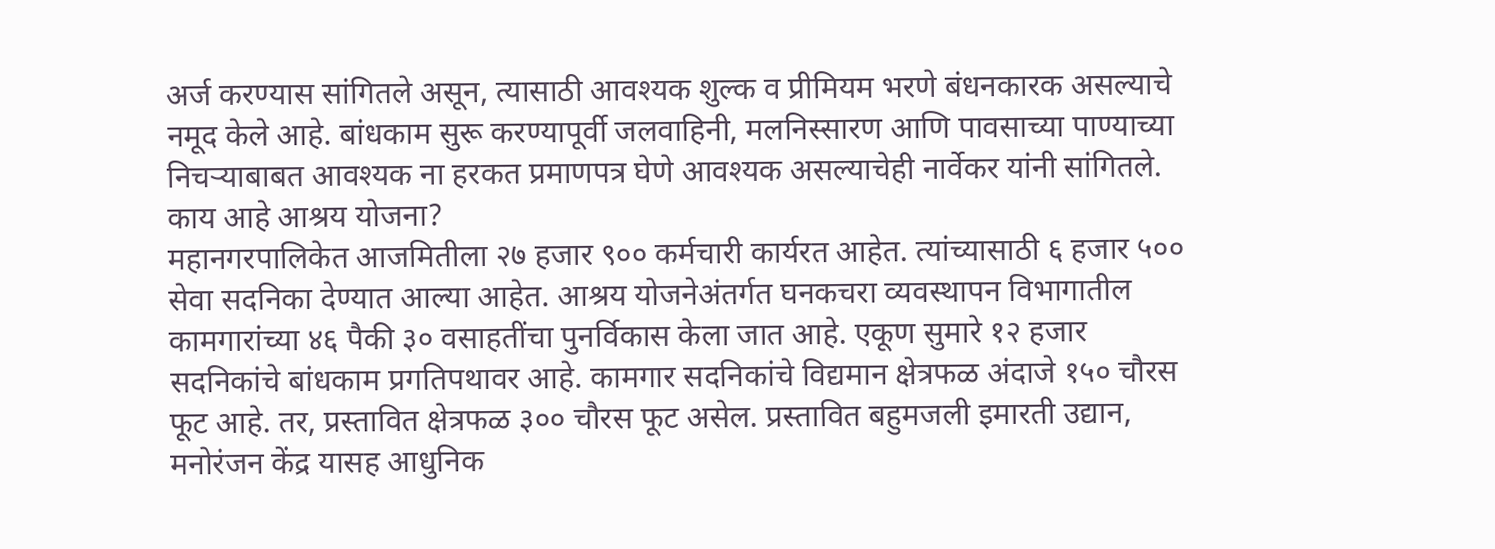अर्ज करण्यास सांगितले असून, त्यासाठी आवश्यक शुल्क व प्रीमियम भरणे बंधनकारक असल्याचे नमूद केले आहे. बांधकाम सुरू करण्यापूर्वी जलवाहिनी, मलनिस्सारण आणि पावसाच्या पाण्याच्या निचऱ्याबाबत आवश्यक ना हरकत प्रमाणपत्र घेणे आवश्यक असल्याचेही नार्वेकर यांनी सांगितले.
काय आहे आश्रय योजना?
महानगरपालिकेत आजमितीला २७ हजार ९०० कर्मचारी कार्यरत आहेत. त्यांच्यासाठी ६ हजार ५०० सेवा सदनिका देण्यात आल्या आहेत. आश्रय योजनेअंतर्गत घनकचरा व्यवस्थापन विभागातील कामगारांच्या ४६ पैकी ३० वसाहतींचा पुनर्विकास केला जात आहे. एकूण सुमारे १२ हजार सदनिकांचे बांधकाम प्रगतिपथावर आहे. कामगार सदनिकांचे विद्यमान क्षेत्रफळ अंदाजे १५० चौरस फूट आहे. तर, प्रस्तावित क्षेत्रफळ ३०० चौरस फूट असेल. प्रस्तावित बहुमजली इमारती उद्यान, मनोरंजन केंद्र यासह आधुनिक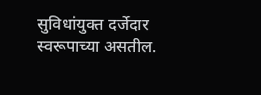सुविधांयुक्त दर्जेदार स्वरूपाच्या असतील.